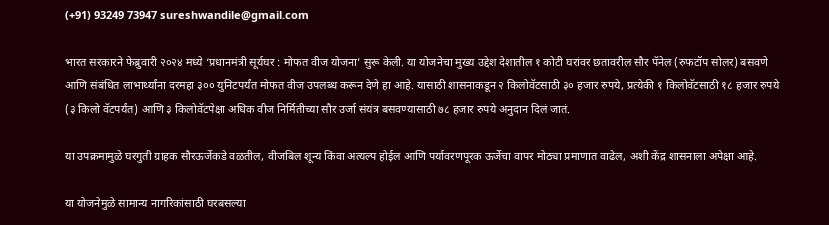(+91) 93249 73947 sureshwandile@gmail.com

भारत सरकारने फेब्रुवारी २०२४ मध्ये ‘प्रधानमंत्री सूर्यघर : मोफत वीज योजना’ सुरू केली. या योजनेचा मुख्य उद्देश देशातील १ कोटी घरांवर छतावरील सौर पॅनेल (रुफटॉप सोलर) बसवणे आणि संबंधित लाभार्थ्यांना दरमहा ३०० युनिटपर्यंत मोफत वीज उपलब्ध करून देणे हा आहे. यासाठी शासनाकडून २ किलोवॅटसाठी ३० हजार रुपये, प्रत्येकी १ किलोवॅटसाठी १८ हजार रुपये (३ किलो वॅटपर्यंत) आणि ३ किलोवॅटपेक्षा अधिक वीज निर्मितीच्या सौर उर्जा संयंत्र बसवण्यासाठी ७८ हजार रुपये अनुदान दिलं जातं.

या उपक्रमामुळे घरगुती ग्राहक सौरऊर्जेकडे वळतील, वीजबिल शून्य किंवा अत्यल्प होईल आणि पर्यावरणपूरक ऊर्जेचा वापर मोठ्या प्रमाणात वाढेल, अशी केंद्र शासनाला अपेक्षा आहे.

या योजनेमुळे सामान्य नागरिकांसाठी घरबसल्या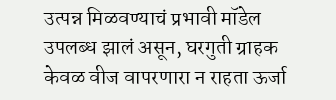उत्पन्न मिळवण्याचं प्रभावी मॉडेल उपलब्ध झालं असून, घरगुती ग्राहक केवळ वीज वापरणारा न राहता ऊर्जा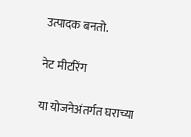उत्पादक बनतो.

नेट मीटरिंग

या योजनेअंतर्गत घराच्या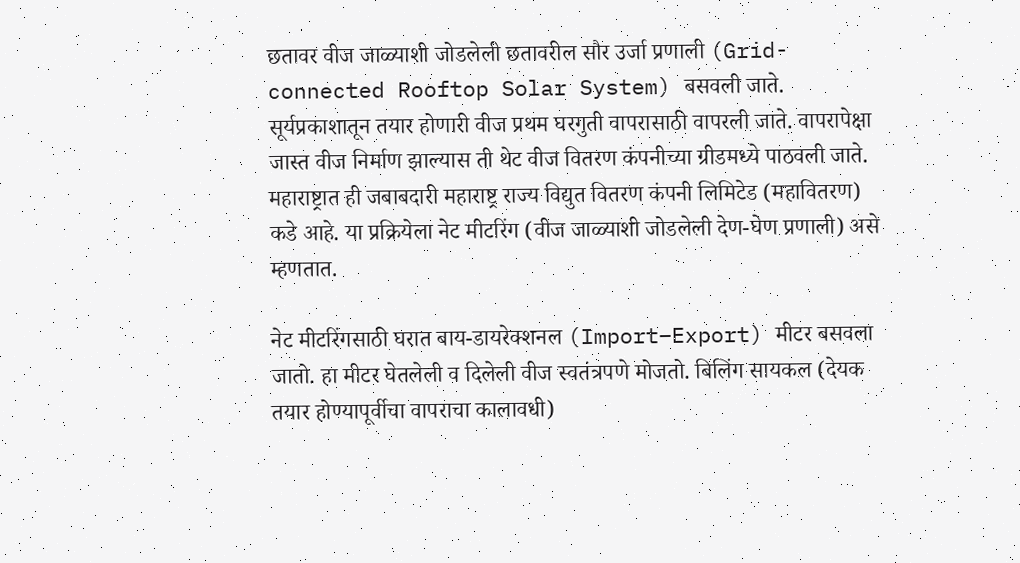छतावर वीज जाळ्याशी जोडलेली छतावरील सौर उर्जा प्रणाली (Grid-connected Rooftop Solar System) बसवली जाते. सूर्यप्रकाशातून तयार होणारी वीज प्रथम घरगुती वापरासाठी वापरली जाते. वापरापेक्षा जास्त वीज निर्माण झाल्यास ती थेट वीज वितरण कंपनीच्या ग्रीडमध्ये पाठवली जाते.
महाराष्ट्रात ही जबाबदारी महाराष्ट्र राज्य विद्युत वितरण कंपनी लिमिटेड (महावितरण) कडे आहे. या प्रक्रियेला नेट मीटरिंग (वीज जाळ्याशी जोडलेली देण-घेण प्रणाली) असे म्हणतात.

नेट मीटरिंगसाठी घरात बाय-डायरेक्शनल (Import–Export) मीटर बसवला जातो. हा मीटर घेतलेली व दिलेली वीज स्वतंत्रपणे मोजतो. बिलिंग सायकल (देयक तयार होण्यापूर्वीचा वापराचा कालावधी)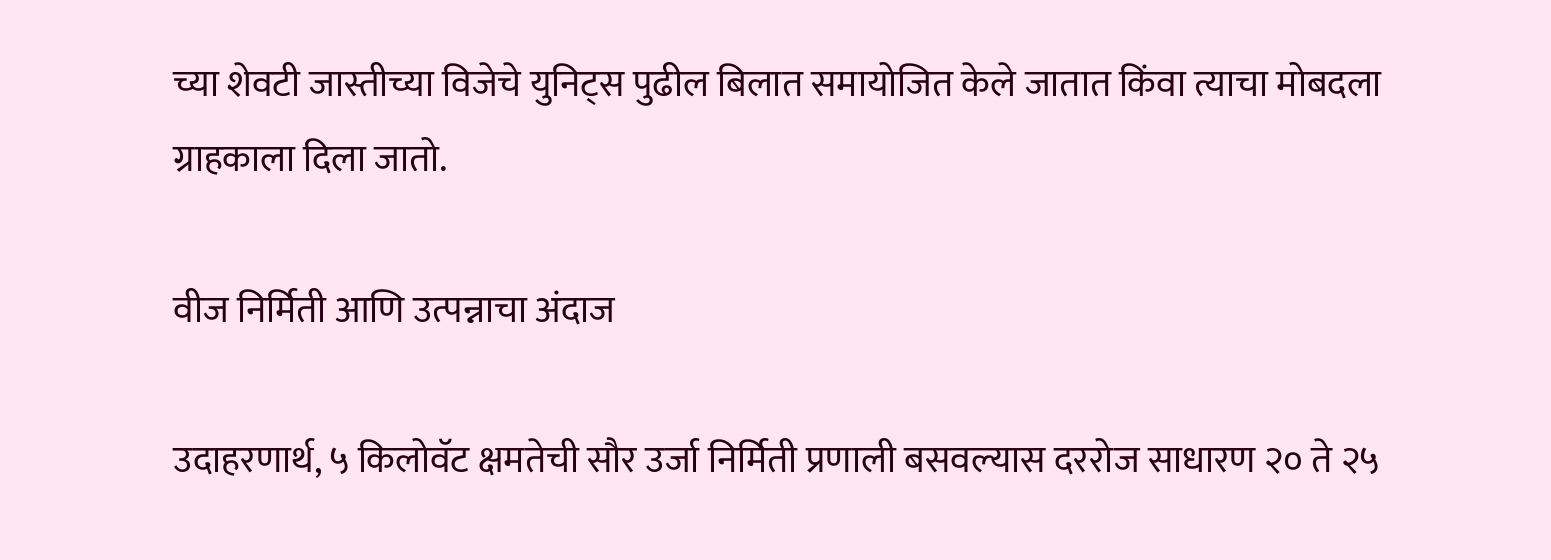च्या शेवटी जास्तीच्या विजेचे युनिट्स पुढील बिलात समायोजित केले जातात किंवा त्याचा मोबदला ग्राहकाला दिला जातो.

वीज निर्मिती आणि उत्पन्नाचा अंदाज

उदाहरणार्थ, ५ किलोवॅट क्षमतेची सौर उर्जा निर्मिती प्रणाली बसवल्यास दररोज साधारण २० ते २५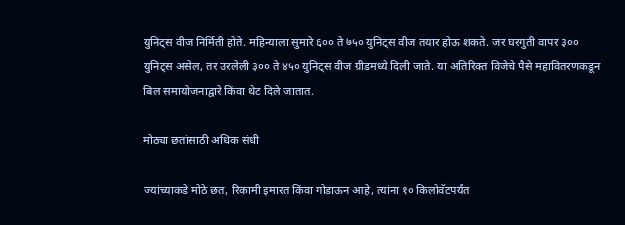युनिट्स वीज निर्मिती होते. महिन्याला सुमारे ६०० ते ७५० युनिट्स वीज तयार होऊ शकते. जर घरगुती वापर ३०० युनिट्स असेल, तर उरलेली ३०० ते ४५० युनिट्स वीज ग्रीडमध्ये दिली जाते. या अतिरिक्त विजेचे पैसे महावितरणकडून बिल समायोजनाद्वारे किंवा थेट दिले जातात.

मोठ्या छतांसाठी अधिक संधी

ज्यांच्याकडे मोठे छत, रिकामी इमारत किंवा गोडाऊन आहे, त्यांना १० किलोवॅटपर्यंत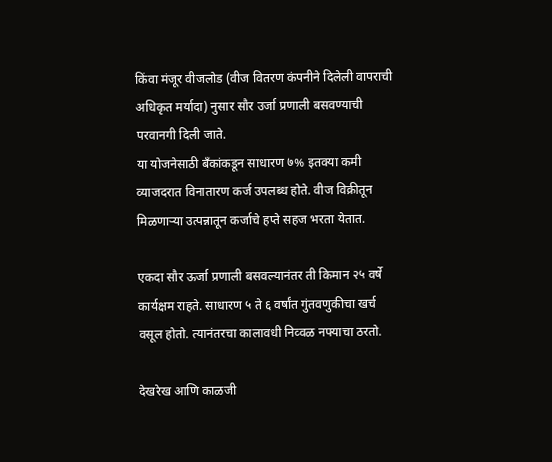किंवा मंजूर वीजलोड (वीज वितरण कंपनीने दिलेली वापराची अधिकृत मर्यादा) नुसार सौर उर्जा प्रणाली बसवण्याची परवानगी दिली जाते.
या योजनेसाठी बँकांकडून साधारण ७% इतक्या कमी व्याजदरात विनातारण कर्ज उपलब्ध होते. वीज विक्रीतून मिळणाऱ्या उत्पन्नातून कर्जाचे हप्ते सहज भरता येतात.

एकदा सौर ऊर्जा प्रणाली बसवल्यानंतर ती किमान २५ वर्षे कार्यक्षम राहते. साधारण ५ ते ६ वर्षांत गुंतवणुकीचा खर्च वसूल होतो. त्यानंतरचा कालावधी निव्वळ नफ्याचा ठरतो.

देखरेख आणि काळजी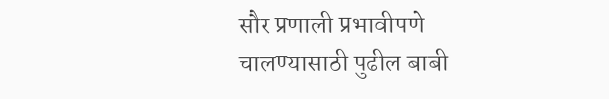सौर प्रणाली प्रभावीपणे चालण्यासाठी पुढील बाबी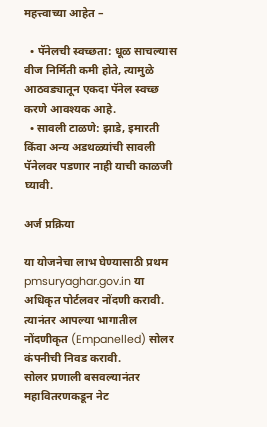महत्त्वाच्या आहेत –

  • पॅनेलची स्वच्छता: धूळ साचल्यास वीज निर्मिती कमी होते, त्यामुळे आठवड्यातून एकदा पॅनेल स्वच्छ करणे आवश्यक आहे.
  • सावली टाळणे: झाडे, इमारती किंवा अन्य अडथळ्यांची सावली पॅनेलवर पडणार नाही याची काळजी घ्यावी.

अर्ज प्रक्रिया

या योजनेचा लाभ घेण्यासाठी प्रथम pmsuryaghar.gov.in या अधिकृत पोर्टलवर नोंदणी करावी. त्यानंतर आपल्या भागातील नोंदणीकृत (Empanelled) सोलर कंपनीची निवड करावी.
सोलर प्रणाली बसवल्यानंतर महावितरणकडून नेट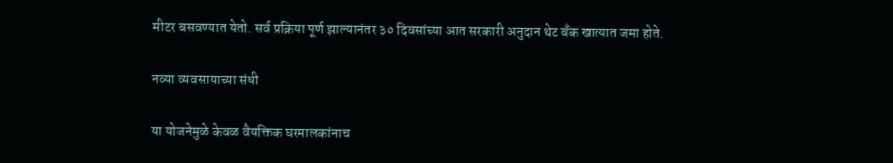मीटर बसवण्यात येतो. सर्व प्रक्रिया पूर्ण झाल्यानंतर ३० दिवसांच्या आत सरकारी अनुदान थेट बँक खात्यात जमा होते.

नव्या व्यवसायाच्या संधी

या योजनेमुळे केवळ वैयक्तिक घरमालकांनाच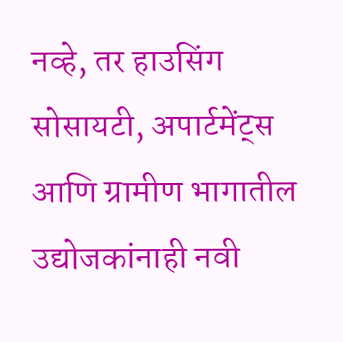नव्हे, तर हाउसिंग सोसायटी, अपार्टमेंट्स आणि ग्रामीण भागातील उद्योजकांनाही नवी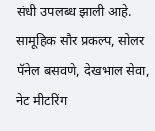संधी उपलब्ध झाली आहे. सामूहिक सौर प्रकल्प, सोलर पॅनेल बसवणे, देखभाल सेवा, नेट मीटरिंग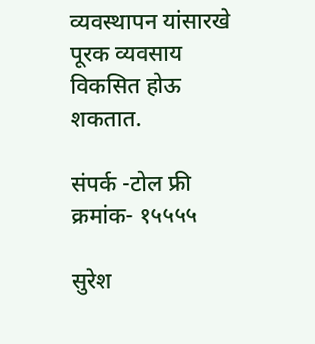व्यवस्थापन यांसारखे पूरक व्यवसाय विकसित होऊ शकतात.

संपर्क -टोल फ्री क्रमांक- १५५५५

सुरेश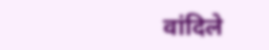वांदिले